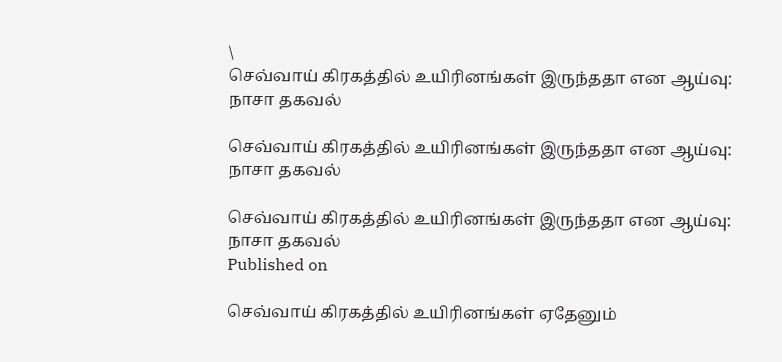\
செவ்வாய் கிரகத்தில் உயிரினங்கள் இருந்ததா என ஆய்வு: நாசா தகவல்

செவ்வாய் கிரகத்தில் உயிரினங்கள் இருந்ததா என ஆய்வு: நாசா தகவல்

செவ்வாய் கிரகத்தில் உயிரினங்கள் இருந்ததா என ஆய்வு: நாசா தகவல்
Published on

செவ்வாய் கிரகத்தில் உயிரினங்கள் ஏதேனும்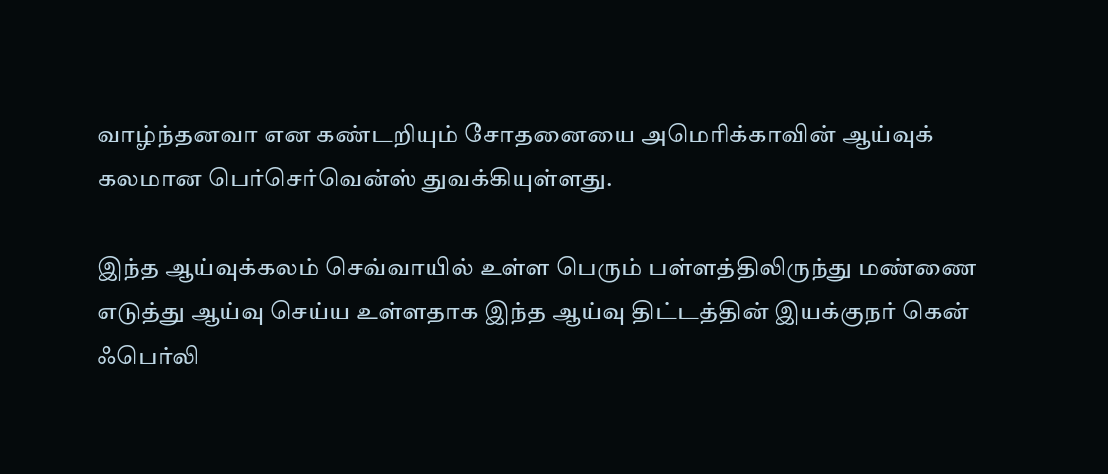வாழ்ந்தனவா என கண்டறியும் சோதனையை அமெரிக்காவின் ஆய்வுக் கலமான பெர்செர்வென்ஸ் துவக்கியுள்ளது.

இந்த ஆய்வுக்கலம் செவ்வாயில் உள்ள பெரும் பள்ளத்திலிருந்து மண்ணை எடுத்து ஆய்வு செய்ய உள்ளதாக இந்த ஆய்வு திட்டத்தின் இயக்குநர் கென் ஃபெர்லி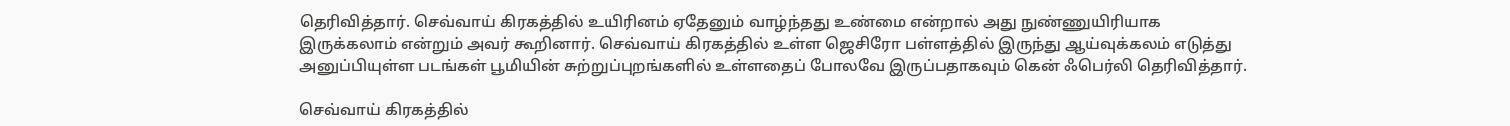தெரிவித்தார். செவ்வாய் கிரகத்தில் உயிரினம் ஏதேனும் வாழ்ந்தது உண்மை என்றால் அது நுண்ணுயிரியாக இருக்கலாம் என்றும் அவர் கூறினார். செவ்வாய் கிரகத்தில் உள்ள ஜெசிரோ பள்ளத்தில் இருந்து ஆய்வுக்கலம் எடுத்து அனுப்பியுள்ள படங்கள் பூமியின் சுற்றுப்புறங்களில் உள்ளதைப் போலவே இருப்பதாகவும் கென் ஃபெர்லி தெரிவித்தார்.

செவ்வாய் கிரகத்தில்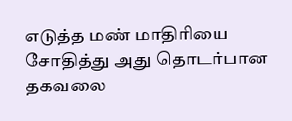எடுத்த மண் மாதிரியை சோதித்து அது தொடர்பான தகவலை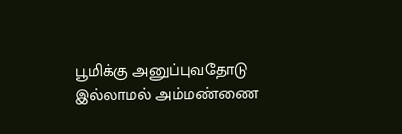பூமிக்கு அனுப்புவதோடு இல்லாமல் அம்மண்ணை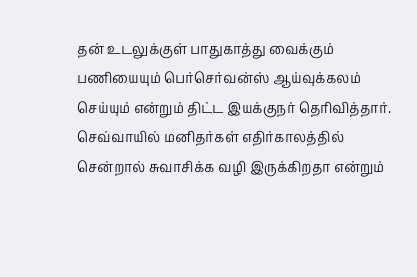தன் உடலுக்குள் பாதுகாத்து வைக்கும் பணியையும் பெர்செர்வன்ஸ் ஆய்வுக்கலம் செய்யும் என்றும் திட்ட இயக்குநர் தெரிவித்தார். செவ்வாயில் மனிதர்கள் எதிர்காலத்தில் சென்றால் சுவாசிக்க வழி இருக்கிறதா என்றும்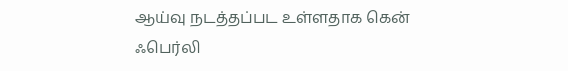ஆய்வு நடத்தப்பட உள்ளதாக கென் ஃபெர்லி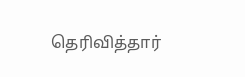தெரிவித்தார்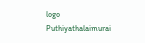logo
Puthiyathalaimurai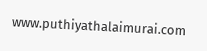www.puthiyathalaimurai.com